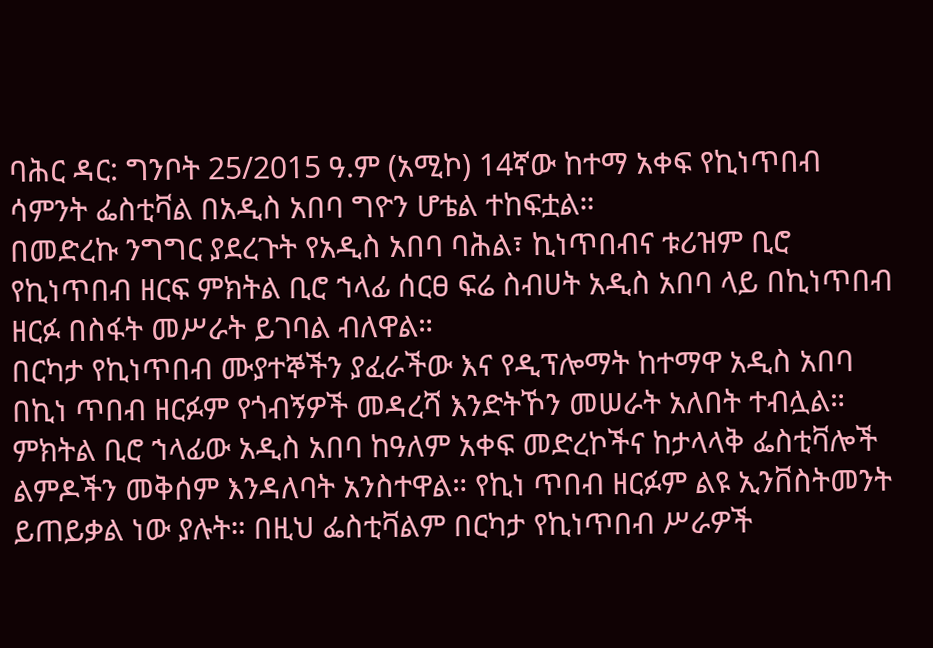ባሕር ዳር: ግንቦት 25/2015 ዓ.ም (አሚኮ) 14ኛው ከተማ አቀፍ የኪነጥበብ ሳምንት ፌስቲቫል በአዲስ አበባ ግዮን ሆቴል ተከፍቷል።
በመድረኩ ንግግር ያደረጉት የአዲስ አበባ ባሕል፣ ኪነጥበብና ቱሪዝም ቢሮ የኪነጥበብ ዘርፍ ምክትል ቢሮ ኀላፊ ሰርፀ ፍሬ ስብሀት አዲስ አበባ ላይ በኪነጥበብ ዘርፉ በስፋት መሥራት ይገባል ብለዋል።
በርካታ የኪነጥበብ ሙያተኞችን ያፈራችው እና የዲፕሎማት ከተማዋ አዲስ አበባ በኪነ ጥበብ ዘርፉም የጎብኝዎች መዳረሻ እንድትኾን መሠራት አለበት ተብሏል።
ምክትል ቢሮ ኀላፊው አዲስ አበባ ከዓለም አቀፍ መድረኮችና ከታላላቅ ፌስቲቫሎች ልምዶችን መቅሰም እንዳለባት አንስተዋል። የኪነ ጥበብ ዘርፉም ልዩ ኢንቨስትመንት ይጠይቃል ነው ያሉት። በዚህ ፌስቲቫልም በርካታ የኪነጥበብ ሥራዎች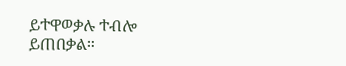ይተዋወቃሉ ተብሎ ይጠበቃል።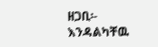ዘጋቢ፡- እንዳልካቸዉ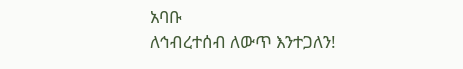አባቡ
ለኅብረተሰብ ለውጥ እንተጋለን!